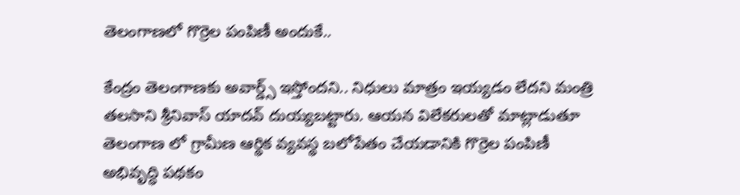తెలంగాణ‌లో గొర్రెల పంపిణీ అందుకే..

కేంద్రం తెలంగాణకు అవార్డ్స్ ఇస్తోంద‌ని.. నిధులు మాత్రం ఇయ్యడం లేదని మంత్రి త‌ల‌సాని శ్రీ‌నివాస్ యాద‌వ్ దుయ్య‌బ‌ట్టారు. ఆయ‌న విలేక‌రుల‌తో మాట్లాడుతూ తెలంగాణ లో గ్రామీణ ఆర్థిక వ్యవస్థ బలోపేతం చేయడానికి గొర్రెల పంపిణీ అభివృద్ధి పథకం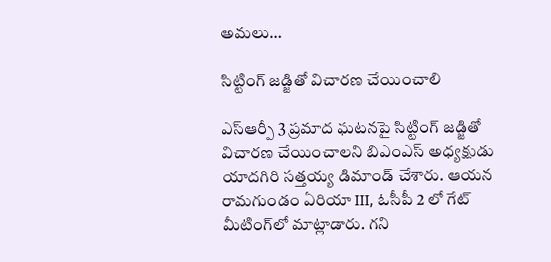అమలు…

సిట్టింగ్ జ‌డ్జితో విచార‌ణ చేయించాలి

ఎస్ఆర్పీ 3 ప్ర‌మాద ఘ‌ట‌న‌పై సిట్టింగ్ జ‌డ్జితో విచార‌ణ చేయించాలని బిఎంఎస్ అధ్య‌క్షుడు యాద‌గిరి స‌త్త‌య్య డిమాండ్ చేశారు. ఆయ‌న రామగుండం ఏరియా III, ఓసీపీ 2 లో గేట్ మీటింగ్‌లో మాట్లాడారు. గని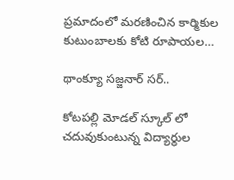ప్రమాదంలో మరణించిన కార్మికుల కుటుంబాలకు కోటి రూపాయల…

థాంక్యూ స‌జ్జ‌నార్ స‌ర్‌..

కోటపల్లి మోడల్ స్కూల్ లో చదువుకుంటున్న విద్యార్థుల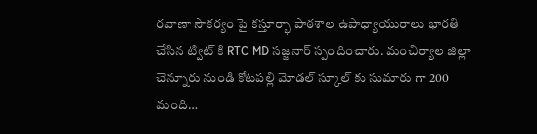రవాణా సౌకర్యం పై కస్తూర్భా పాఠశాల ఉపాధ్యాయురాలు భారతి చేసిన ట్విట్ కి RTC MD సజ్జనార్ స్పందించారు. మంచిర్యాల జిల్లా చెన్నూరు నుండి కోటపల్లి మోడల్ స్కూల్ కు సుమారు గా 200 మంది…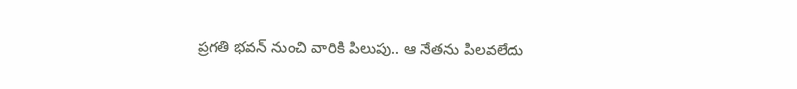ప్ర‌గ‌తి భ‌వ‌న్ నుంచి వారికి పిలుపు.. ఆ నేత‌ను పిల‌వ‌లేదు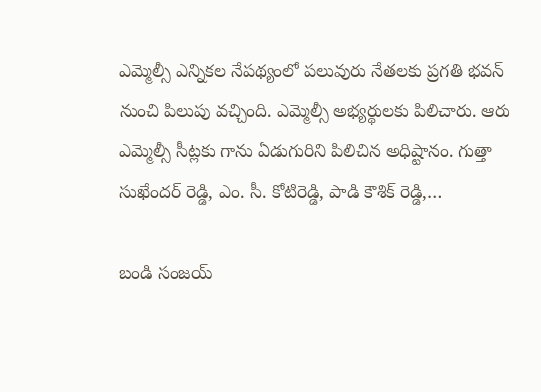ఎమ్మెల్సీ ఎన్నిక‌ల నేప‌థ్యంలో ప‌లువురు నేత‌ల‌కు ప్ర‌గ‌తి భ‌వ‌న్ నుంచి పిలుపు వ‌చ్చింది. ఎమ్మెల్సీ అభ్యర్థులకు పిలిచారు. ఆరు ఎమ్మెల్సీ సీట్ల‌కు గాను ఏడుగురిని పిలిచిన అధిష్టానం. గుత్తా సుఖేందర్ రెడ్డి, ఎం. సీ. కోటిరెడ్డి, పాడి కౌశిక్ రెడ్డి,…

బండి సంజయ్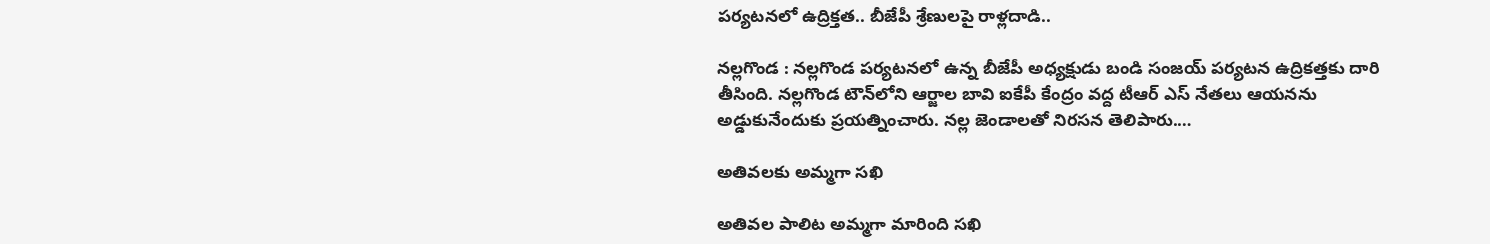పర్యటనలో ఉద్రిక్తత.. బీజేపీ శ్రేణులపై రాళ్లదాడి..

నల్లగొండ : నల్లగొండ పర్యటనలో ఉన్న బీజేపీ అధ్యక్షుడు బండి సంజయ్ ప‌ర్య‌ట‌న ఉద్రిక‌త్త‌కు దారి తీసింది. నల్లగొండ టౌన్‌లోని ఆర్జాల బావి ఐకేపీ కేంద్రం వద్ద టీఆర్ ఎస్ నేత‌లు ఆయ‌నను అడ్డుకునేందుకు ప్ర‌య‌త్నించారు. నల్ల జెండాలతో నిరసన తెలిపారు.…

అతివలకు అమ్మ‌గా సఖి

అతివల పాలిట అమ్మగా మారింది సఖి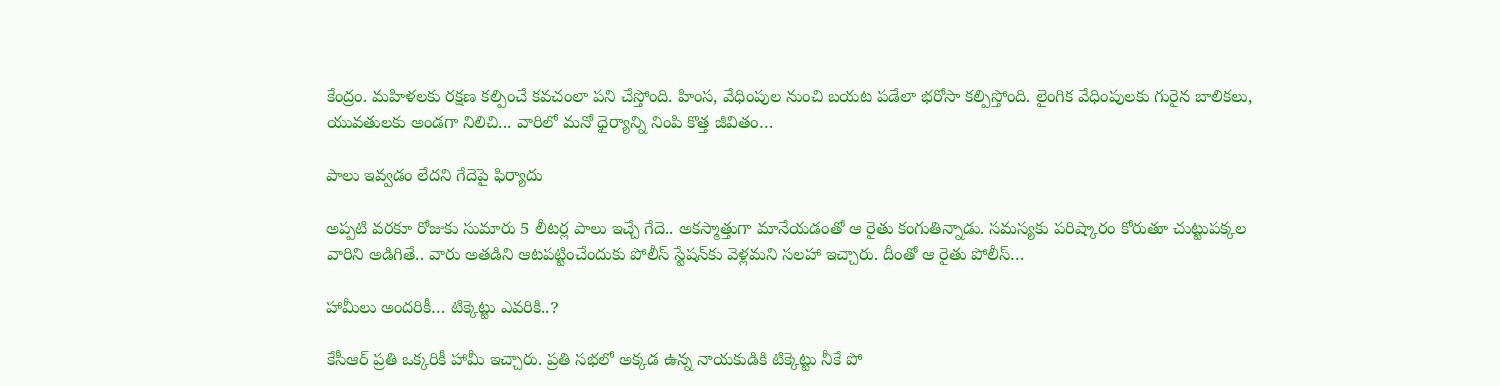కేంద్రం. మహిళలకు రక్షణ కల్పించే కవచంలా పని చేస్తోంది. హింస, వేధింపుల నుంచి బయట పడేలా భరోసా కల్పిస్తోంది. లైంగిక వేధింపులకు గురైన బాలికలు, యువతులకు అండగా నిలిచి... వారిలో మనో ధైర్యాన్ని నింపి కొత్త జీవితం…

పాలు ఇవ్వడం లేదని గేదెపై ఫిర్యాదు

అప్పటి వరకూ రోజుకు సుమారు 5 లీటర్ల పాలు ఇచ్చే గేదె.. అకస్మాత్తుగా మానేయడంతో ఆ రైతు కంగుతిన్నాడు. సమస్యకు పరిష్కారం కోరుతూ చుట్టుపక్కల వారిని అడిగితే.. వారు అతడిని ఆటపట్టించేందుకు పోలీస్ స్టేషన్‌కు వెళ్లమని సలహా ఇచ్చారు. దీంతో ఆ రైతు పోలీస్…

హామీలు అంద‌రికీ… టిక్కెట్టు ఎవ‌రికి..?

కేసీఆర్ ప్ర‌తి ఒక్క‌రికీ హామీ ఇచ్చారు. ప్ర‌తి స‌భ‌లో అక్క‌డ ఉన్న నాయ‌కుడికి టిక్కెట్టు నీకే పో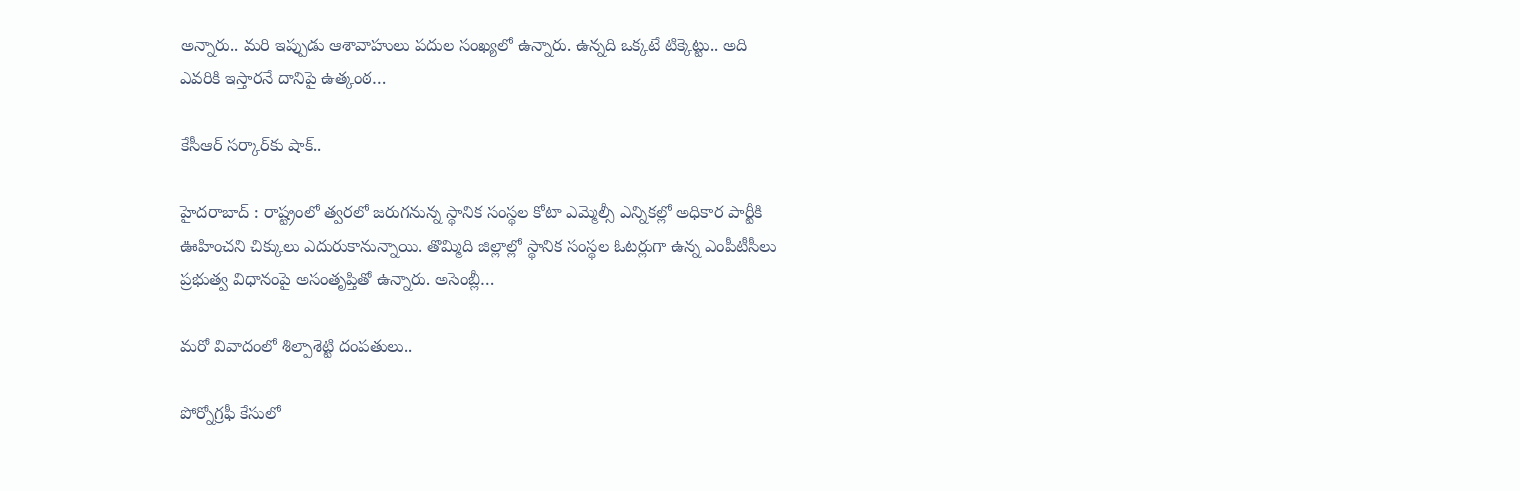అన్నారు.. మ‌రి ఇప్పుడు ఆశావాహులు ప‌దుల సంఖ్య‌లో ఉన్నారు. ఉన్న‌ది ఒక్క‌టే టిక్కెట్టు.. అది ఎవ‌రికి ఇస్తారనే దానిపై ఉత్కంఠ…

కేసీఆర్ స‌ర్కార్‌కు షాక్‌..

హైదరాబాద్ : రాష్ట్రంలో త్వరలో జరుగనున్న స్థానిక సంస్థల కోటా ఎమ్మెల్సీ ఎన్నికల్లో అధికార పార్టీకి ఊహించని చిక్కులు ఎదురుకానున్నాయి. తొమ్మిది జిల్లాల్లో స్థానిక సంస్థల ఓటర్లుగా ఉన్న ఎంపీటీసీలు ప్రభుత్వ విధానంపై అసంతృప్తితో ఉన్నారు. అసెంబ్లీ…

మ‌రో వివాదంలో శిల్పాశెట్టి దంప‌తులు..

పోర్నోగ్ర‌ఫీ కేసులో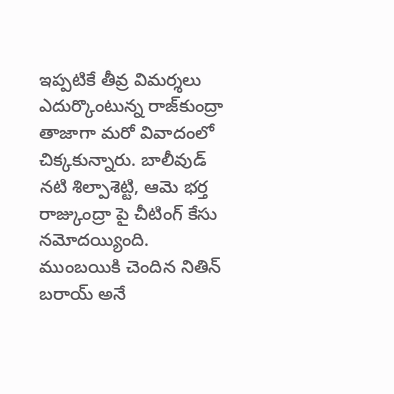ఇప్ప‌టికే తీవ్ర విమ‌ర్శ‌లు ఎదుర్కొంటున్న రాజ్‌కుంద్రా తాజాగా మ‌రో వివాదంలో చిక్క‌కున్నారు. బాలీవుడ్ నటి శిల్పాశెట్టి, ఆమె భర్త రాజ్కుంద్రా పై చీటింగ్ కేసు నమోద‌య్యింది. ముంబయికి చెందిన నితిన్ బరాయ్ అనే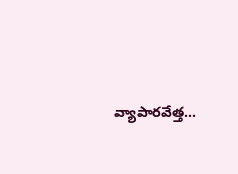వ్యాపారవేత్త…